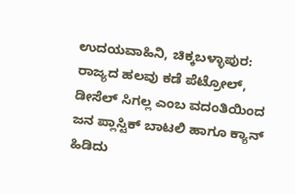ಉದಯವಾಹಿನಿ, ಚಿಕ್ಕಬಳ್ಳಾಪುರ: ರಾಜ್ಯದ ಹಲವು ಕಡೆ ಪೆಟ್ರೋಲ್, ಡೀಸೆಲ್ ಸಿಗಲ್ಲ ಎಂಬ ವದಂತಿಯಿಂದ ಜನ ಪ್ಲಾಸ್ಟಿಕ್ ಬಾಟಲಿ ಹಾಗೂ ಕ್ಯಾನ್ ಹಿಡಿದು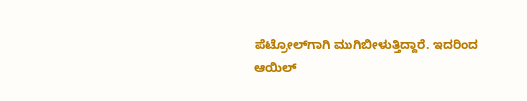ಪೆಟ್ರೋಲ್‌ಗಾಗಿ ಮುಗಿಬೀಳುತ್ತಿದ್ದಾರೆ. ಇದರಿಂದ ಆಯಿಲ್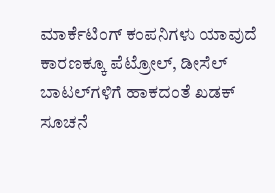ಮಾರ್ಕೆಟಿಂಗ್ ಕಂಪನಿಗಳು ಯಾವುದೆ ಕಾರಣಕ್ಕೂ ಪೆಟ್ರೋಲ್, ಡೀಸೆಲ್ ಬಾಟಲ್‌ಗಳಿಗೆ ಹಾಕದಂತೆ ಖಡಕ್ ಸೂಚನೆ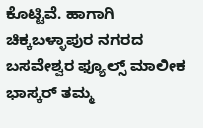ಕೊಟ್ಟಿವೆ. ಹಾಗಾಗಿ ಚಿಕ್ಕಬಳ್ಳಾಪುರ ನಗರದ ಬಸವೇಶ್ವರ ಫ್ಯೂಲ್ಸ್ ಮಾಲೀಕ ಭಾಸ್ಕರ್ ತಮ್ಮ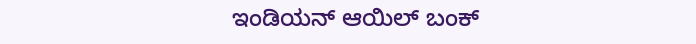ಇಂಡಿಯನ್ ಆಯಿಲ್ ಬಂಕ್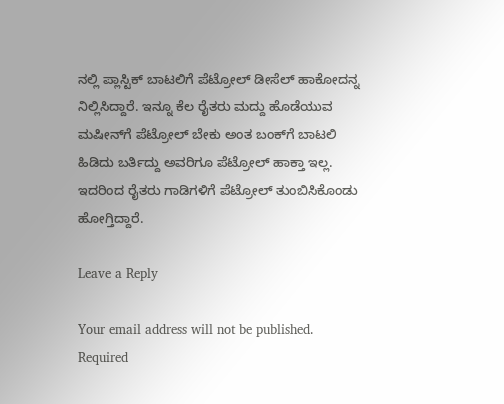ನಲ್ಲಿ ಪ್ಲಾಸ್ಟಿಕ್ ಬಾಟಲಿಗೆ ಪೆಟ್ರೋಲ್ ಡೀಸೆಲ್ ಹಾಕೋದನ್ನ ನಿಲ್ಲಿಸಿದ್ದಾರೆ. ಇನ್ನೂ ಕೆಲ ರೈತರು ಮದ್ದು ಹೊಡೆಯುವ ಮಷೀನ್‌ಗೆ ಪೆಟ್ರೋಲ್ ಬೇಕು ಅಂತ ಬಂಕ್‌ಗೆ ಬಾಟಲಿ ಹಿಡಿದು ಬರ್ತಿದ್ದು ಅವರಿಗೂ ಪೆಟ್ರೋಲ್ ಹಾಕ್ತಾ ಇಲ್ಲ. ಇದರಿಂದ ರೈತರು ಗಾಡಿಗಳಿಗೆ ಪೆಟ್ರೋಲ್ ತುಂಬಿಸಿಕೊಂಡು ಹೋಗ್ತಿದ್ದಾರೆ.

Leave a Reply

Your email address will not be published. Required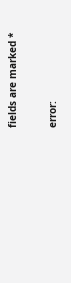fields are marked *

error: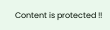Content is protected !!